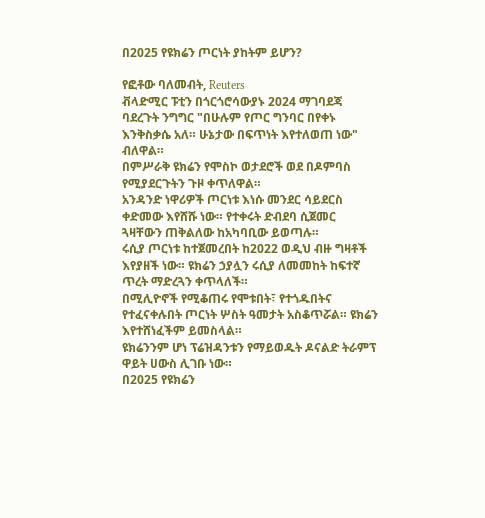በ2025 የዩክሬን ጦርነት ያከትም ይሆን?

የፎቶው ባለመብት, Reuters
ቭላድሚር ፑቲን በጎርጎሮሳውያኑ 2024 ማገባደጃ ባደረጉት ንግግር "በሁሉም የጦር ግንባር በየቀኑ እንቅስቃሴ አለ። ሁኔታው በፍጥነት እየተለወጠ ነው" ብለዋል።
በምሥራቅ ዩክሬን የሞስኮ ወታደሮች ወደ በዶምባስ የሚያደርጉትን ጉዞ ቀጥለዋል።
አንዳንድ ነዋሪዎች ጦርነቱ እነሱ መንደር ሳይደርስ ቀድመው እየሸሹ ነው። የተቀሩት ድብደባ ሲጀመር ጓዛቸውን ጠቅልለው ከአካባቢው ይወጣሉ።
ሩሲያ ጦርነቱ ከተጀመረበት ከ2022 ወዲህ ብዙ ግዛቶች እየያዘች ነው። ዩክሬን ኃያሏን ሩሲያ ለመመከት ከፍተኛ ጥረት ማድረጓን ቀጥላለች።
በሚሊዮኖች የሚቆጠሩ የሞቱበት፣ የተጎዱበትና የተፈናቀሉበት ጦርነት ሦስት ዓመታት አስቆጥሯል። ዩክሬን እየተሸነፈችም ይመስላል።
ዩክሬንንም ሆነ ፕሬዝዳንቱን የማይወዱት ዶናልድ ትራምፕ ዋይት ሀውስ ሊገቡ ነው።
በ2025 የዩክሬን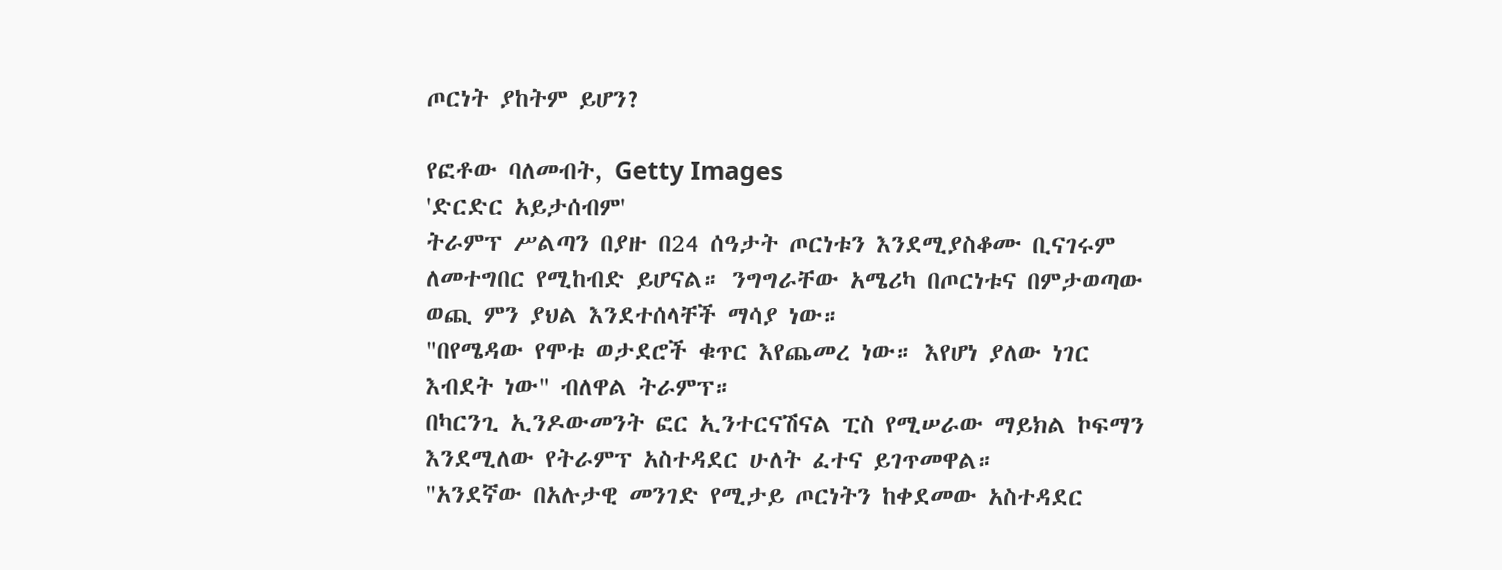ጦርነት ያከትም ይሆን?

የፎቶው ባለመብት, Getty Images
'ድርድር አይታሰብም'
ትራምፕ ሥልጣን በያዙ በ24 ሰዓታት ጦርነቱን እንደሚያስቆሙ ቢናገሩም ለመተግበር የሚከብድ ይሆናል። ንግግራቸው አሜሪካ በጦርነቱና በምታወጣው ወጪ ምን ያህል እንደተሰላቸች ማሳያ ነው።
"በየሜዳው የሞቱ ወታደሮች ቁጥር እየጨመረ ነው። እየሆነ ያለው ነገር እብደት ነው" ብለዋል ትራምፕ።
በካርንጊ ኢንዶውመንት ፎር ኢንተርናሽናል ፒስ የሚሠራው ማይክል ኮፍማን እንደሚለው የትራምፕ አስተዳደር ሁለት ፈተና ይገጥመዋል።
"አንደኛው በአሉታዊ መንገድ የሚታይ ጦርነትን ከቀደመው አስተዳደር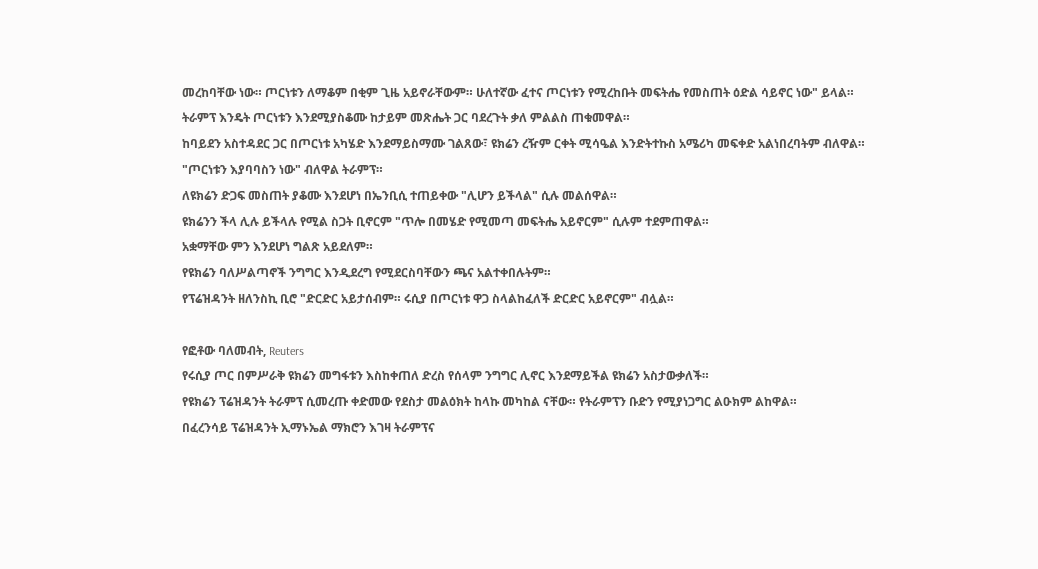መረከባቸው ነው። ጦርነቱን ለማቆም በቂም ጊዜ አይኖራቸውም። ሁለተኛው ፈተና ጦርነቱን የሚረከቡት መፍትሔ የመስጠት ዕድል ሳይኖር ነው" ይላል።
ትራምፕ እንዴት ጦርነቱን እንደሚያስቆሙ ከታይም መጽሔት ጋር ባደረጉት ቃለ ምልልስ ጠቁመዋል።
ከባይደን አስተዳደር ጋር በጦርነቱ አካሄድ እንደማይስማሙ ገልጸው፣ ዩክሬን ረዥም ርቀት ሚሳዔል እንድትተኩስ አሜሪካ መፍቀድ አልነበረባትም ብለዋል።
"ጦርነቱን እያባባስን ነው" ብለዋል ትራምፕ።
ለዩክሬን ድጋፍ መስጠት ያቆሙ እንደሆነ በኤንቢሲ ተጠይቀው "ሊሆን ይችላል" ሲሉ መልሰዋል።
ዩክሬንን ችላ ሊሉ ይችላሉ የሚል ስጋት ቢኖርም "ጥሎ በመሄድ የሚመጣ መፍትሔ አይኖርም" ሲሉም ተደምጠዋል።
አቋማቸው ምን እንደሆነ ግልጽ አይደለም።
የዩክሬን ባለሥልጣኖች ንግግር እንዲደረግ የሚደርስባቸውን ጫና አልተቀበሉትም።
የፕሬዝዳንት ዘለንስኪ ቢሮ "ድርድር አይታሰብም። ሩሲያ በጦርነቱ ዋጋ ስላልከፈለች ድርድር አይኖርም" ብሏል።

የፎቶው ባለመብት, Reuters
የሩሲያ ጦር በምሥራቅ ዩክሬን መግፋቱን እስከቀጠለ ድረስ የሰላም ንግግር ሊኖር እንደማይችል ዩክሬን አስታውቃለች።
የዩክሬን ፕሬዝዳንት ትራምፕ ሲመረጡ ቀድመው የደስታ መልዕክት ከላኩ መካከል ናቸው። የትራምፕን ቡድን የሚያነጋግር ልዑክም ልከዋል።
በፈረንሳይ ፕሬዝዳንት ኢማኑኤል ማክሮን እገዛ ትራምፕና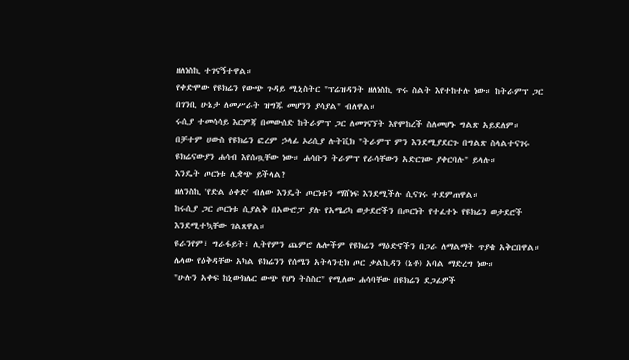ዘለነስኪ ተገናኝተዋል።
የቀድሞው የዩክሬን የውጭ ጉዳይ ሚኒስትር "ፕሬዝዳንት ዘለነስኪ ጥሩ ስልት እየተከተሉ ነው። ከትራምፕ ጋር በገንቢ ሁኔታ ለመሥራት ዝግጁ መሆንን ያሳያል" ብለዋል።
ሩሲያ ተመሳሳይ እርምጃ በመውሰድ ከትራምፕ ጋር ለመገናኘት እየሞከረች ስለመሆኑ ግልጽ አይደለም።
በቻተም ሀውስ የዩክሬን ፎረም ኃላፊ ኦሪሲያ ሉትቪክ "ትራምፕ ምን እንደሚያደርጉ በግልጽ ስላልተናገሩ ዩክሬናውያን ሐሳብ እየሰጧቸው ነው። ሐሳቡን ትራምፕ የራሳቸውን አድርገው ያቀርባሉ" ይላሉ።
እንዴት ጦርነቱ ሊቋጭ ይችላል?
ዘለንስኪ 'የድል ዕቀድ' ብለው እንዴት ጦርነቱን ማሸነፍ እንደሚችሉ ሲናገሩ ተደምጠዋል።
ከሩሲያ ጋር ጦርነቱ ሲያልቅ በአውሮፓ ያሉ የአሜሪካ ወታደሮችን በጦርነት የተፈተኑ የዩክሬን ወታደሮች እንደሚተኳቸው ገልጸዋል።
ዩራንየም፣ ግራፋይት፣ ሊትየምን ጨምሮ ሌሎችም የዩክሬን ማዕድኖችን በጋራ ለማልማት ጥያቄ አቅርበዋል።
ሌላው የዕቅዳቸው አካል ዩክሬንን የሰሜን አትላንቲክ ጦር ቃልኪዳን (ኔቶ) አባል ማድረግ ነው።
"ሁሉን አቀፍ ከኒውክሌር ውጭ የሆነ ትስስር" የሚለው ሐሳባቸው በዩክሬን ደጋፊዎች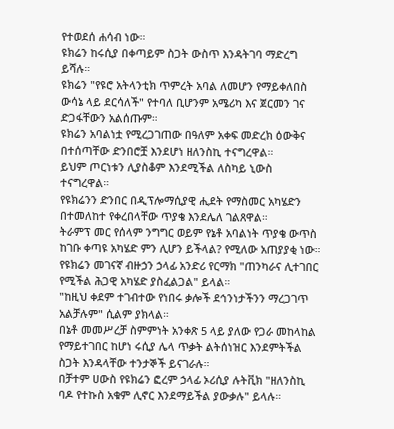የተወደሰ ሐሳብ ነው።
ዩክሬን ከሩሲያ በቀጣይም ስጋት ውስጥ እንዳትገባ ማድረግ ይሻሉ።
ዩክሬን "የዩሮ አትላንቲክ ጥምረት አባል ለመሆን የማይቀለበስ ውሳኔ ላይ ደርሳለች" የተባለ ቢሆንም አሜሪካ እና ጀርመን ገና ድጋፋቸውን አልሰጡም።
ዩክሬን አባልነቷ የሚረጋገጠው በዓለም አቀፍ መድረክ ዕውቅና በተሰጣቸው ድንበሮቿ እንደሆነ ዘለንስኪ ተናግረዋል።
ይህም ጦርነቱን ሊያስቆም እንደሚችል ለስካይ ኒውስ ተናግረዋል።
የዩክሬንን ድንበር በዲፕሎማሲያዊ ሒደት የማስመር አካሄድን በተመለከተ የቀረበላቸው ጥያቄ እንደሌለ ገልጸዋል።
ትራምፕ መር የሰላም ንግግር ወይም የኔቶ አባልነት ጥያቄ ውጥስ ከገቡ ቀጣዩ አካሄድ ምን ሊሆን ይችላል? የሚለው አጠያያቂ ነው።
የዩክሬን መገናኛ ብዙኃን ኃላፊ አንድሪ የርማክ "ጠንካራና ሊተገበር የሚችል ሕጋዊ አካሄድ ያስፈልጋል" ይላል።
"ከዚህ ቀደም ተገብተው የነበሩ ቃሎች ደኅንነታችንን ማረጋገጥ አልቻሉም" ሲልም ያክላል።
በኔቶ መመሥረቻ ስምምነት አንቀጽ 5 ላይ ያለው የጋራ መከላከል የማይተገበር ከሆነ ሩሲያ ሌላ ጥቃት ልትሰነዝር እንደምትችል ስጋት እንዳላቸው ተንታኞች ይናገራሉ።
በቻተም ሀውስ የዩክሬን ፎረም ኃላፊ ኦሪሲያ ሉትቪክ "ዘለንስኪ ባዶ የተኩስ አቁም ሊኖር እንደማይችል ያውቃሉ" ይላሉ።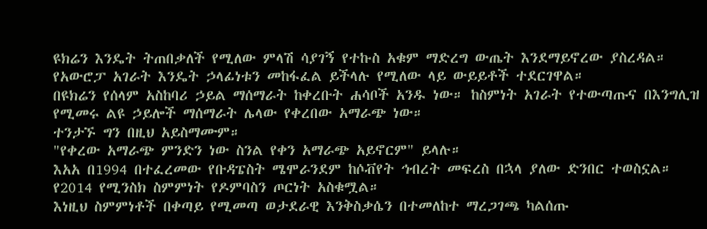ዩክሬን እንዴት ትጠበቃለች የሚለው ምላሽ ሳያገኝ የተኩስ አቁም ማድረግ ውጤት እንደማይኖረው ያስረዳል።
የአውሮፓ አገራት እንዴት ኃላፊነቱን መከፋፈል ይችላሉ የሚለው ላይ ውይይቶች ተደርገዋል።
በዩክሬን የሰላም አስከባሪ ኃይል ማሰማራት ከቀረቡት ሐሳቦች አንዱ ነው። ከስምነት አገራት የተውጣጡና በእንግሊዝ የሚመሩ ልዩ ኃይሎች ማሰማራት ሌላው የቀረበው አማራጭ ነው።
ተንታኙ ግን በዚህ አይስማሙም።
"የቀረው አማራጭ ምንድን ነው ስንል የቀን አማራጭ አይኖርም" ይላሉ።
እአአ በ1994 በተፈረመው የቡዳፔስት ሜሞራንደም ከሶቭየት ኅብረት መፍረስ በኋላ ያለው ድንበር ተወስኗል። የ2014 የሚንስክ ስምምነት የዶምባስን ጦርነት አስቁሟል።
እነዚህ ስምምነቶች በቀጣይ የሚመጣ ወታደራዊ እንቅስቃሴን በተመለከተ ማረጋገጫ ካልሰጡ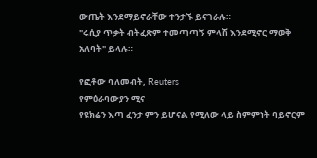ውጤት እንደማይኖራቸው ተንታኙ ይናገራሉ።
"ሩሲያ ጥቃት ብትፈጽም ተመጣጣኝ ምላሽ እንደሚኖር ማወቅ አለባት" ይላሉ።

የፎቶው ባለመብት, Reuters
የምዕራባውያን ሚና
የዩክሬን እጣ ፈንታ ምን ይሆናል የሚለው ላይ ስምምነት ባይኖርም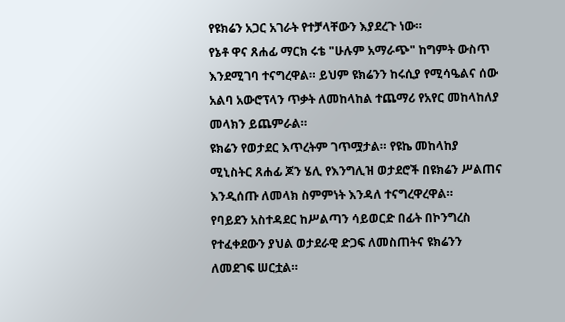የዩክሬን አጋር አገራት የተቻላቸውን እያደረጉ ነው።
የኔቶ ዋና ጸሐፊ ማርክ ሩቴ "ሁሉም አማራጭ" ከግምት ውስጥ እንደሚገባ ተናግረዋል። ይህም ዩክሬንን ከሩሲያ የሚሳዔልና ሰው አልባ አውሮፕላን ጥቃት ለመከላከል ተጨማሪ የአየር መከላከለያ መላክን ይጨምራል።
ዩክሬን የወታደር እጥረትም ገጥሟታል። የዩኬ መከላከያ ሚኒስትር ጸሐፊ ጆን ሄሊ የእንግሊዝ ወታደሮች በዩክሬን ሥልጠና እንዲሰጡ ለመላክ ስምምነት እንዳለ ተናግረዋረዋል።
የባይደን አስተዳደር ከሥልጣን ሳይወርድ በፊት በኮንግረስ የተፈቀደውን ያህል ወታደራዊ ድጋፍ ለመስጠትና ዩክሬንን ለመደገፍ ሠርቷል።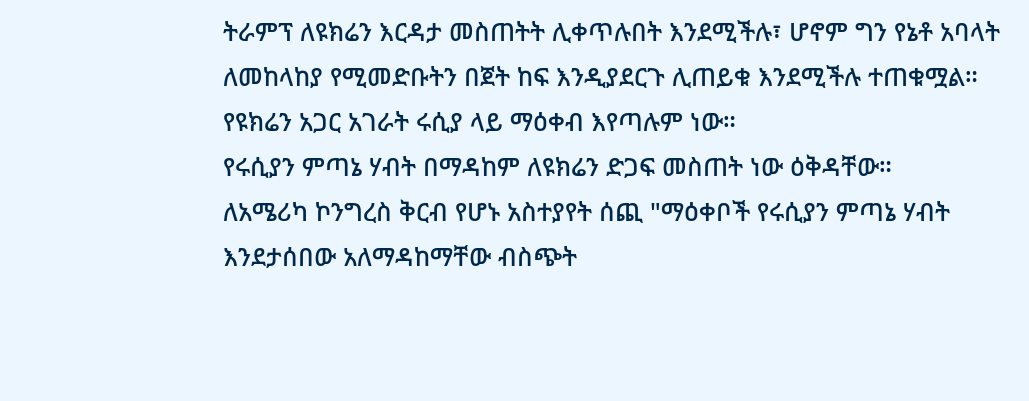ትራምፕ ለዩክሬን እርዳታ መስጠትት ሊቀጥሉበት እንደሚችሉ፣ ሆኖም ግን የኔቶ አባላት ለመከላከያ የሚመድቡትን በጀት ከፍ እንዲያደርጉ ሊጠይቁ እንደሚችሉ ተጠቁሟል።
የዩክሬን አጋር አገራት ሩሲያ ላይ ማዕቀብ እየጣሉም ነው።
የሩሲያን ምጣኔ ሃብት በማዳከም ለዩክሬን ድጋፍ መስጠት ነው ዕቅዳቸው።
ለአሜሪካ ኮንግረስ ቅርብ የሆኑ አስተያየት ሰጪ "ማዕቀቦች የሩሲያን ምጣኔ ሃብት እንደታሰበው አለማዳከማቸው ብስጭት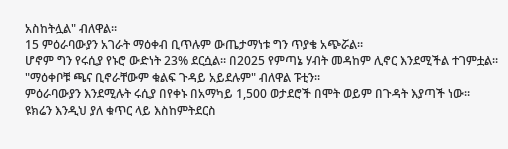አስከትሏል" ብለዋል።
15 ምዕራባውያን አገራት ማዕቀብ ቢጥሉም ውጤታማነቱ ግን ጥያቄ አጭሯል።
ሆኖም ግን የሩሲያ የኑሮ ውድነት 23% ደርሷል። በ2025 የምጣኔ ሃብት መዳከም ሊኖር እንደሚችል ተገምቷል።
"ማዕቀቦቹ ጫና ቢኖራቸውም ቁልፍ ጉዳይ አይደሉም" ብለዋል ፑቲን።
ምዕራባውያን እንደሚሉት ሩሲያ በየቀኑ በአማካይ 1,500 ወታደሮች በሞት ወይም በጉዳት እያጣች ነው።
ዩክሬን እንዲህ ያለ ቁጥር ላይ እስከምትደርስ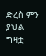ድረስ ምን ያህል ግዛቷ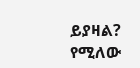ይያዛል? የሚለው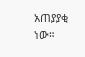አጠያያቂ ነው።